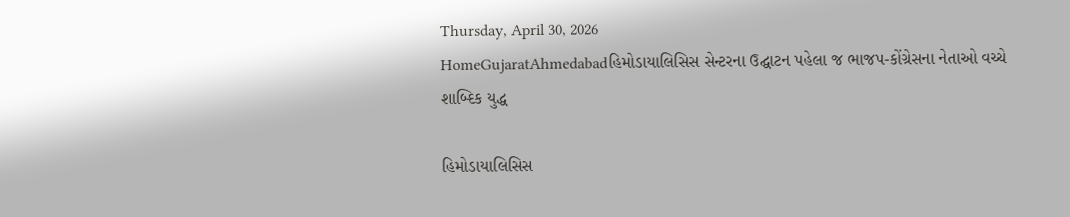Thursday, April 30, 2026
HomeGujaratAhmedabadહિમોડાયાલિસિસ સેન્ટરના ઉદ્ઘાટન પહેલા જ ભાજપ-કોંગ્રેસના નેતાઓ વચ્ચે શાબ્દિક યુદ્ધ

હિમોડાયાલિસિસ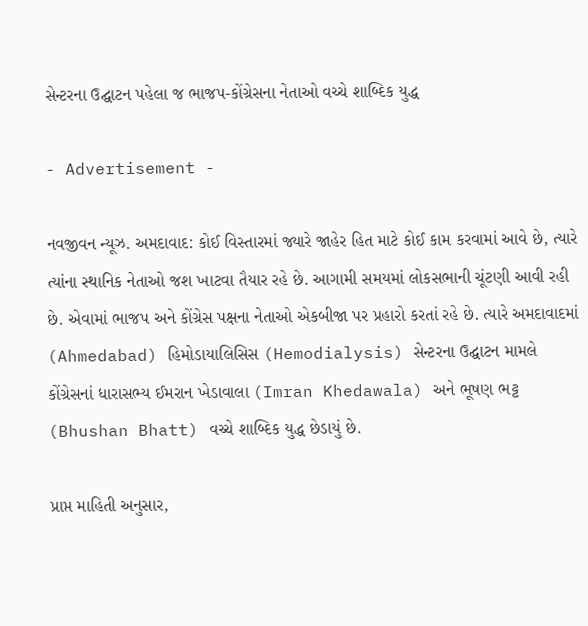સેન્ટરના ઉદ્ઘાટન પહેલા જ ભાજપ-કોંગ્રેસના નેતાઓ વચ્ચે શાબ્દિક યુદ્ધ

- Advertisement -

નવજીવન ન્યૂઝ. અમદાવાદ: કોઈ વિસ્તારમાં જ્યારે જાહેર હિત માટે કોઈ કામ કરવામાં આવે છે, ત્યારે ત્યાંના સ્થાનિક નેતાઓ જશ ખાટવા તૈયાર રહે છે. આગામી સમયમાં લોકસભાની ચૂંટણી આવી રહી છે. એવામાં ભાજપ અને કોંગ્રેસ પક્ષના નેતાઓ એકબીજા પર પ્રહારો કરતાં રહે છે. ત્યારે અમદાવાદમાં (Ahmedabad) હિમોડાયાલિસિસ (Hemodialysis) સેન્ટરના ઉદ્ઘાટન મામલે કોંગ્રેસનાં ધારાસભ્ય ઈમરાન ખેડાવાલા (Imran Khedawala) અને ભૂષણ ભટ્ટ (Bhushan Bhatt) વચ્ચે શાબ્દિક યુદ્ધ છેડાયું છે.

પ્રાપ્ત માહિતી અનુસાર,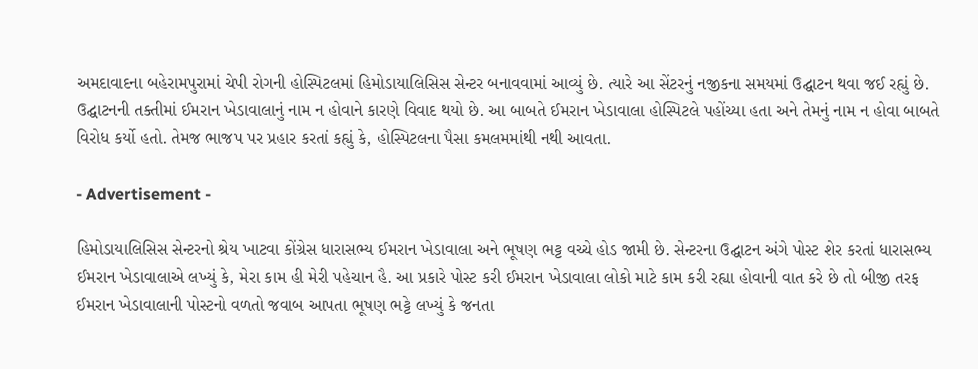અમદાવાદના બહેરામપુરામાં ચેપી રોગની હોસ્પિટલમાં હિમોડાયાલિસિસ સેન્ટર બનાવવામાં આવ્યું છે. ત્યારે આ સેંટરનું નજીકના સમયમાં ઉદ્ઘાટન થવા જઈ રહ્યું છે. ઉદ્ઘાટનની તક્તીમાં ઈમરાન ખેડાવાલાનું નામ ન હોવાને કારણે વિવાદ થયો છે. આ બાબતે ઈમરાન ખેડાવાલા હોસ્પિટલે પહોંચ્યા હતા અને તેમનું નામ ન હોવા બાબતે વિરોધ કર્યો હતો. તેમજ ભાજપ પર પ્રહાર કરતાં કહ્યું કે, હોસ્પિટલના પૈસા કમલમમાંથી નથી આવતા.

- Advertisement -

હિમોડાયાલિસિસ સેન્ટરનો શ્રેય ખાટવા કોંગ્રેસ ધારાસભ્ય ઈમરાન ખેડાવાલા અને ભૂષણ ભટ્ટ વચ્ચે હોડ જામી છે. સેન્ટરના ઉદ્ઘાટન અંગે પોસ્ટ શેર કરતાં ધારાસભ્ય ઈમરાન ખેડાવાલાએ લખ્યું કે, મેરા કામ હી મેરી પહેચાન હૈ. આ પ્રકારે પોસ્ટ કરી ઈમરાન ખેડાવાલા લોકો માટે કામ કરી રહ્યા હોવાની વાત કરે છે તો બીજી તરફ ઈમરાન ખેડાવાલાની પોસ્ટનો વળતો જવાબ આપતા ભૂષણ ભટ્ટે લખ્યું કે જનતા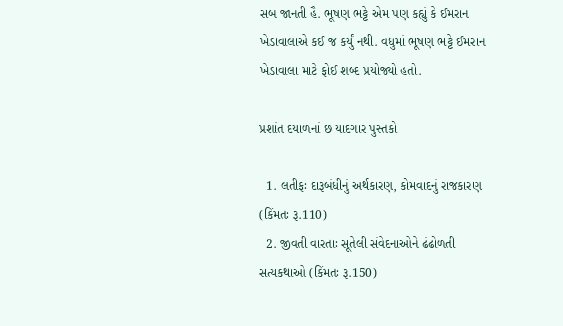સબ જાનતી હૈ. ભૂષણ ભટ્ટે એમ પણ કહ્યું કે ઈમરાન ખેડાવાલાએ કઈ જ કર્યું નથી. વધુમાં ભૂષણ ભટ્ટે ઈમરાન ખેડાવાલા માટે ફોઈ શબ્દ પ્રયોજ્યો હતો.

પ્રશાંત દયાળનાં છ યાદગાર પુસ્તકો

  1. લતીફઃ દારૂબંધીનું અર્થકારણ, કોમવાદનું રાજકારણ (કિંમતઃ રૂ.110)
  2. જીવતી વારતાઃ સૂતેલી સંવેદનાઓને ઢંઢોળતી સત્યકથાઓ (કિંમતઃ રૂ.150)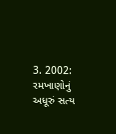3. 2002: રમખાણોનું અધૂરું સત્ય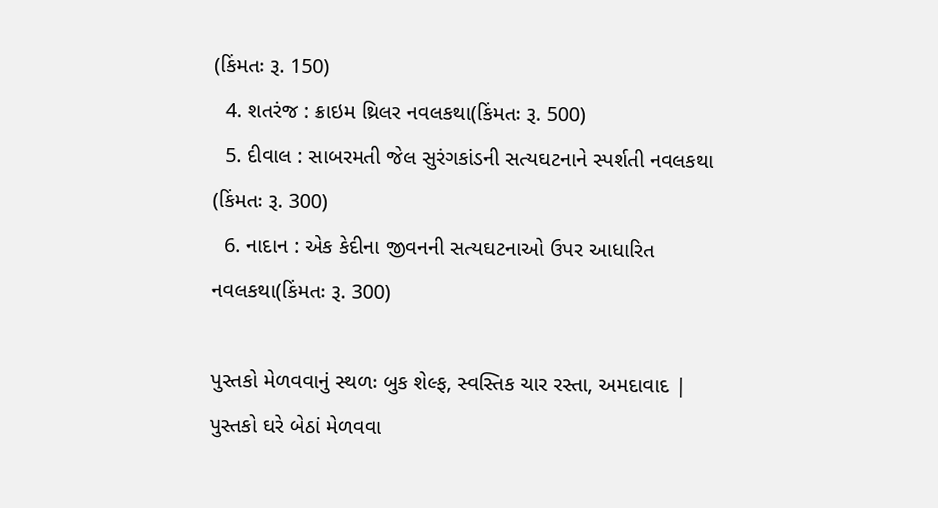(કિંમતઃ રૂ. 150)
  4. શતરંજ : ક્રાઇમ થ્રિલર નવલકથા(કિંમતઃ રૂ. 500)
  5. દીવાલ : સાબરમતી જેલ સુરંગકાંડની સત્યઘટનાને સ્પર્શતી નવલકથા (કિંમતઃ રૂ. 300)
  6. નાદાન : એક કેદીના જીવનની સત્યઘટનાઓ ઉપર આધારિત નવલકથા(કિંમતઃ રૂ. 300)

પુસ્તકો મેળવવાનું સ્થળઃ બુક શેલ્ફ, સ્વસ્તિક ચાર રસ્તા, અમદાવાદ | પુસ્તકો ઘરે બેઠાં મેળવવા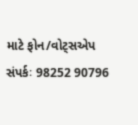માટે ફોન/વોટ્સએપ સંપર્કઃ 98252 90796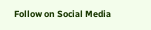Follow on Social Media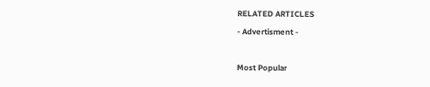RELATED ARTICLES
- Advertisment -

Most Popular